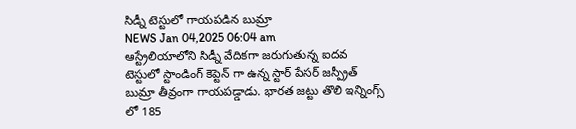సిడ్నీ టెస్టులో గాయపడిన బుమ్రా
NEWS Jan 04,2025 06:04 am
ఆస్ట్రేలియాలోని సిడ్నీ వేదికగా జరుగుతున్న ఐదవ టెస్టులో స్టాండింగ్ కెప్టెన్ గా ఉన్న స్టార్ పేసర్ జస్ప్రీత్ బుమ్రా తీవ్రంగా గాయపడ్డాడు. భారత జట్టు తొలి ఇన్నింగ్స్ లో 185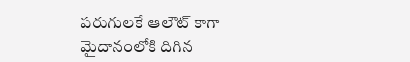పరుగులకే ఆలౌట్ కాగా మైదానంలోకి దిగిన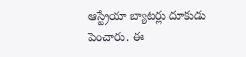ఆస్ట్రేయా బ్యాటర్లు దూకుడు పెంచారు. ఈ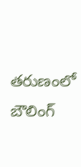తరుణంలో బౌలింగ్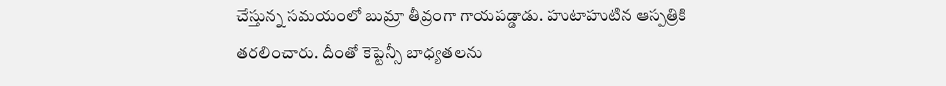చేస్తున్న సమయంలో బుమ్రా తీవ్రంగా గాయపడ్డాడు. హుటాహుటిన ఆస్పత్రికి తరలించారు. దీంతో కెప్టెన్సీ బాధ్యతలను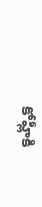కోహ్లీకి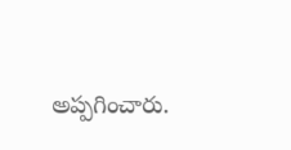అప్పగించారు.